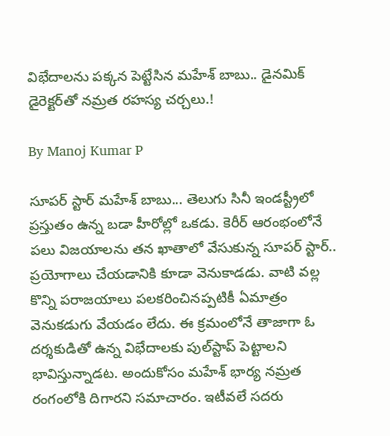విభేదాలను పక్కన పెట్టేసిన మహేశ్ బాబు.. డైనమిక్ డైరెక్టర్‌తో నమ్రత రహస్య చర్చలు.!

By Manoj Kumar P

సూపర్ స్టార్ మహేశ్ బాబు... తెలుగు సినీ ఇండస్ట్రీలో ప్రస్తుతం ఉన్న బడా హీరోల్లో ఒకడు. కెరీర్ ఆరంభంలోనే పలు విజయాలను తన ఖాతాలో వేసుకున్న సూపర్ స్టార్.. ప్రయోగాలు చేయడానికి కూడా వెనుకాడడు. వాటి వల్ల కొన్ని పరాజయాలు పలకరించినప్పటికీ ఏమాత్రం వెనుకడుగు వేయడం లేదు. ఈ క్రమంలోనే తాజాగా ఓ దర్శకుడితో ఉన్న విభేదాలకు పుల్‌స్టాప్ పెట్టాలని భావిస్తున్నాడట. అందుకోసం మహేశ్ భార్య నమ్రత రంగంలోకి దిగారని సమాచారం. ఇటీవలే సదరు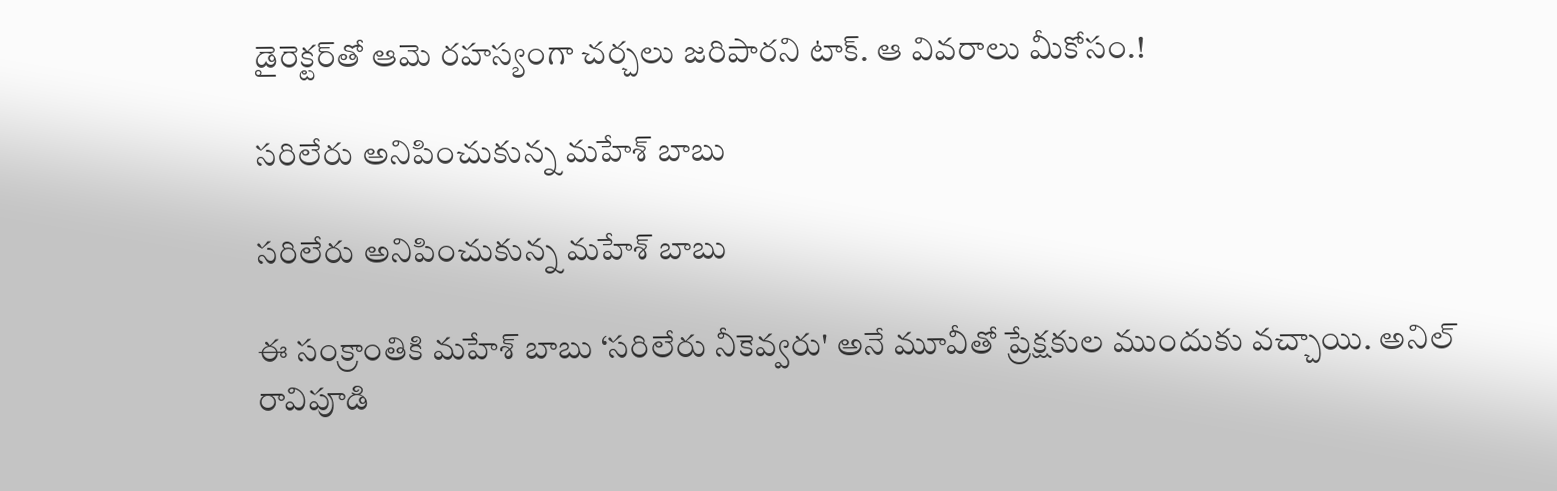డైరెక్టర్‌తో ఆమె రహస్యంగా చర్చలు జరిపారని టాక్. ఆ వివరాలు మీకోసం.!

సరిలేరు అనిపించుకున్న మహేశ్ బాబు

సరిలేరు అనిపించుకున్న మహేశ్ బాబు

ఈ సంక్రాంతికి మహేశ్ బాబు ‘సరిలేరు నీకెవ్వరు' అనే మూవీతో ప్రేక్షకుల ముందుకు వచ్చాయి. అనిల్ రావిపూడి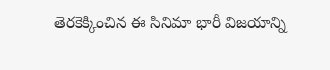తెరకెక్కించిన ఈ సినిమా భారీ విజయాన్ని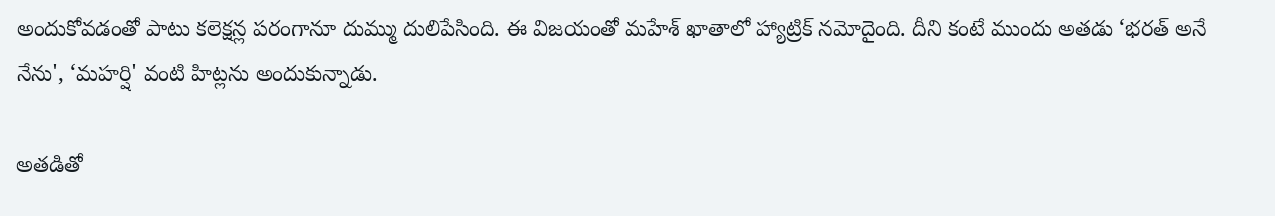అందుకోవడంతో పాటు కలెక్షన్ల పరంగానూ దుమ్ము దులిపేసింది. ఈ విజయంతో మహేశ్ ఖాతాలో హ్యాట్రిక్ నమోదైంది. దీని కంటే ముందు అతడు ‘భరత్ అనే నేను', ‘మహర్షి' వంటి హిట్లను అందుకున్నాడు.

అతడితో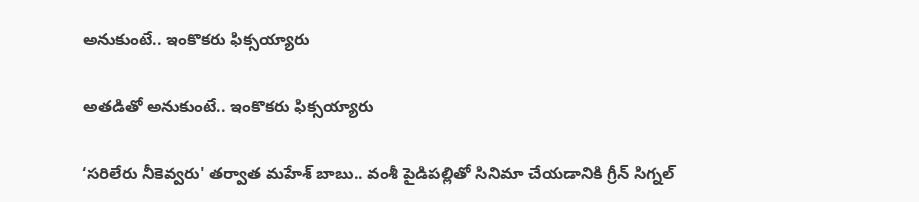అనుకుంటే.. ఇంకొకరు ఫిక్సయ్యారు

అతడితో అనుకుంటే.. ఇంకొకరు ఫిక్సయ్యారు

‘సరిలేరు నీకెవ్వరు' తర్వాత మహేశ్ బాబు.. వంశీ పైడిపల్లితో సినిమా చేయడానికి గ్రీన్ సిగ్నల్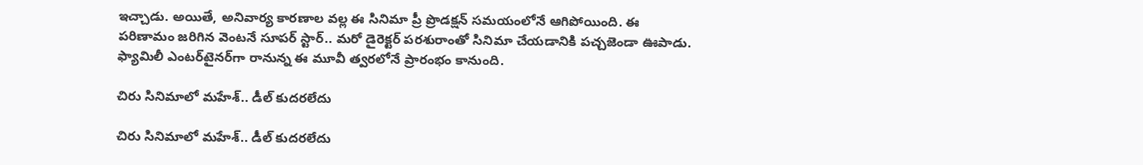ఇచ్చాడు. అయితే, అనివార్య కారణాల వల్ల ఈ సినిమా ప్రీ ప్రొడక్షన్ సమయంలోనే ఆగిపోయింది. ఈ పరిణామం జరిగిన వెంటనే సూపర్ స్టార్.. మరో డైరెక్టర్ పరశురాంతో సినిమా చేయడానికి పచ్చజెండా ఊపాడు. ఫ్యామిలీ ఎంటర్‌టైనర్‌గా రానున్న ఈ మూవీ త్వరలోనే ప్రారంభం కానుంది.

చిరు సినిమాలో మహేశ్.. డీల్ కుదరలేదు

చిరు సినిమాలో మహేశ్.. డీల్ కుదరలేదు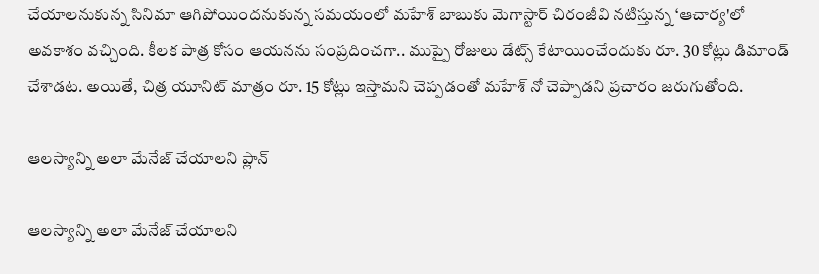చేయాలనుకున్న సినిమా ఆగిపోయిందనుకున్న సమయంలో మహేశ్ బాబుకు మెగాస్టార్ చిరంజీవి నటిస్తున్న ‘ఆచార్య'లో అవకాశం వచ్చింది. కీలక పాత్ర కోసం ఆయనను సంప్రదించగా.. ముప్పై రోజులు డేట్స్ కేటాయించేందుకు రూ. 30 కోట్లు డిమాండ్ చేశాడట. అయితే, చిత్ర యూనిట్ మాత్రం రూ. 15 కోట్లు ఇస్తామని చెప్పడంతో మహేశ్ నో చెప్పాడని ప్రచారం జరుగుతోంది.

ఆలస్యాన్ని అలా మేనేజ్ చేయాలని ప్లాన్

ఆలస్యాన్ని అలా మేనేజ్ చేయాలని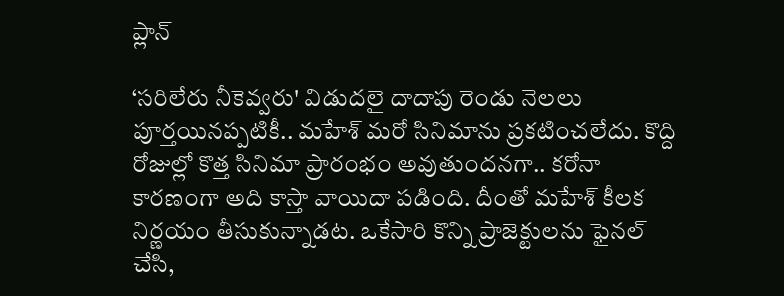ప్లాన్

‘సరిలేరు నీకెవ్వరు' విడుదలై దాదాపు రెండు నెలలు పూర్తయినప్పటికీ.. మహేశ్ మరో సినిమాను ప్రకటించలేదు. కొద్ది రోజుల్లో కొత్త సినిమా ప్రారంభం అవుతుందనగా.. కరోనా కారణంగా అది కాస్తా వాయిదా పడింది. దీంతో మహేశ్ కీలక నిర్ణయం తీసుకున్నాడట. ఒకేసారి కొన్ని ప్రాజెక్టులను ఫైనల్ చేసి,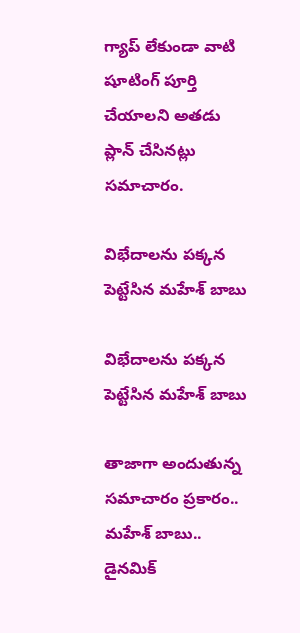గ్యాప్ లేకుండా వాటి షూటింగ్ పూర్తి చేయాలని అతడు ప్లాన్ చేసినట్లు సమాచారం.

విభేదాలను పక్కన పెట్టేసిన మహేశ్ బాబు

విభేదాలను పక్కన పెట్టేసిన మహేశ్ బాబు

తాజాగా అందుతున్న సమాచారం ప్రకారం.. మహేశ్ బాబు.. డైనమిక్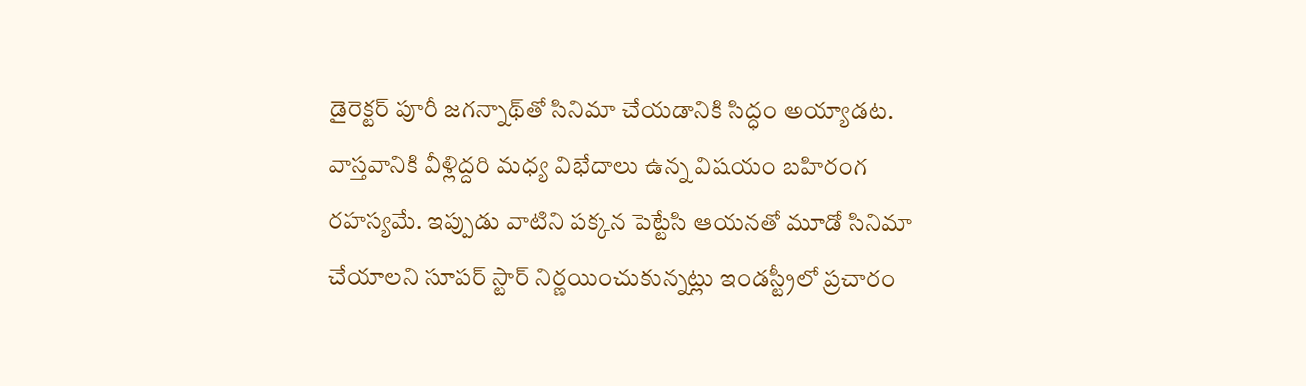డైరెక్టర్ పూరీ జగన్నాథ్‌తో సినిమా చేయడానికి సిద్ధం అయ్యాడట. వాస్తవానికి వీళ్లిద్దరి మధ్య విభేదాలు ఉన్న విషయం బహిరంగ రహస్యమే. ఇప్పుడు వాటిని పక్కన పెట్టేసి ఆయనతో మూడో సినిమా చేయాలని సూపర్ స్టార్ నిర్ణయించుకున్నట్లు ఇండస్ట్రీలో ప్రచారం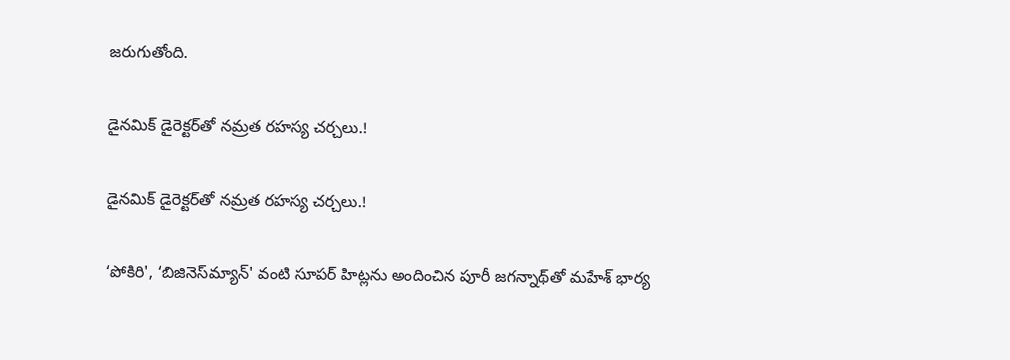జరుగుతోంది.

డైనమిక్ డైరెక్టర్‌తో నమ్రత రహస్య చర్చలు.!

డైనమిక్ డైరెక్టర్‌తో నమ్రత రహస్య చర్చలు.!

‘పోకిరి', ‘బిజినెస్‌మ్యాన్' వంటి సూపర్ హిట్లను అందించిన పూరీ జగన్నాథ్‌తో మహేశ్ భార్య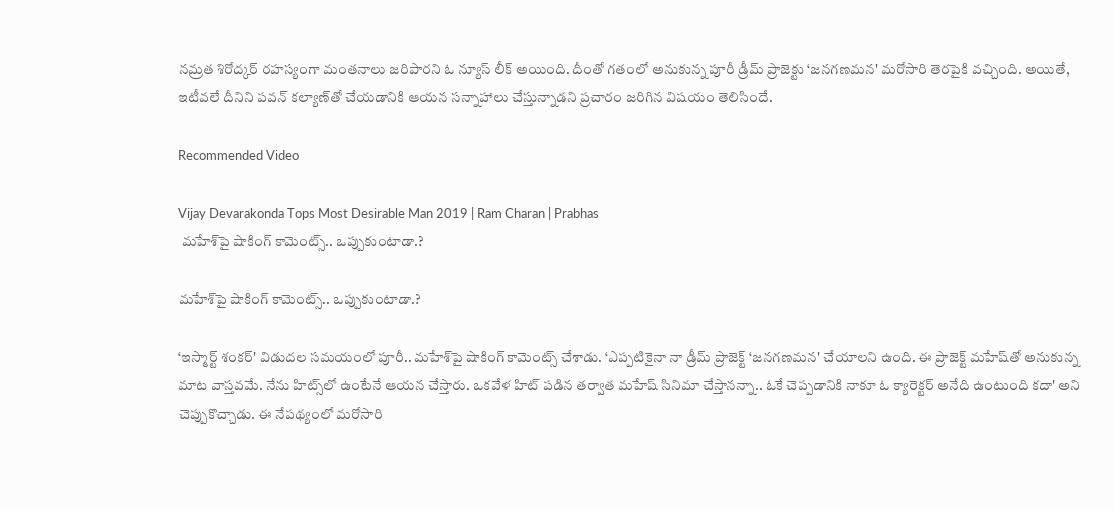నమ్రత శిరోద్కర్ రహస్యంగా మంతనాలు జరిపారని ఓ న్యూస్ లీక్ అయింది. దీంతో గతంలో అనుకున్న పూరీ డ్రీమ్ ప్రాజెక్టు ‘జనగణమన' మరోసారి తెరపైకి వచ్చింది. అయితే, ఇటీవలే దీనిని పవన్ కల్యాణ్‌తో చేయడానికి ఆయన సన్నాహాలు చేస్తున్నాడని ప్రచారం జరిగిన విషయం తెలిసిందే.

Recommended Video

Vijay Devarakonda Tops Most Desirable Man 2019 | Ram Charan | Prabhas
 మహేశ్‌పై షాకింగ్ కామెంట్స్.. ఒప్పుకుంటాడా.?

మహేశ్‌పై షాకింగ్ కామెంట్స్.. ఒప్పుకుంటాడా.?

‘ఇస్మార్ట్ శంకర్' విడుదల సమయంలో పూరీ.. మహేశ్‌పై షాకింగ్ కామెంట్స్ చేశాడు. ‘ఎప్పటికైనా నా డ్రీమ్ ప్రాజెక్ట్ ‘జనగణమన' చేయాలని ఉంది. ఈ ప్రాజెక్ట్ మహేష్‌‌తో అనుకున్న మాట వాస్తవమే. నేను హిట్స్‌లో ఉంటేనే ఆయన చేస్తారు. ఒకవేళ హిట్ పడిన తర్వాత మహేష్ సినిమా చేస్తానన్నా.. ఓకే చెప్పడానికి నాకూ ఓ క్యారెక్టర్ అనేది ఉంటుంది కదా' అని చెప్పుకొచ్చాడు. ఈ నేపథ్యంలో మరోసారి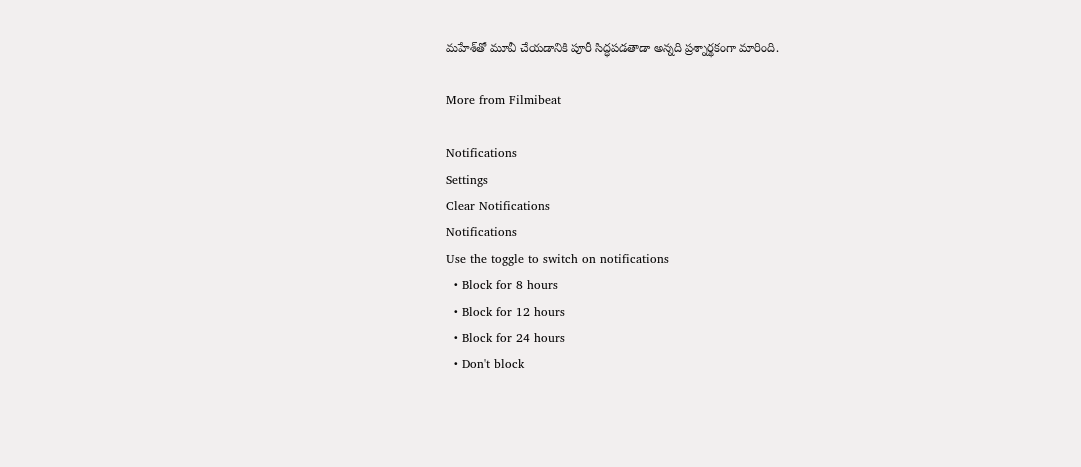మహేశ్‌తో మూవీ చేయడానికి పూరీ సిద్ధపడతాడా అన్నది ప్రశ్నార్థకంగా మారింది.

More from Filmibeat

Notifications
Settings
Clear Notifications
Notifications
Use the toggle to switch on notifications
  • Block for 8 hours
  • Block for 12 hours
  • Block for 24 hours
  • Don't block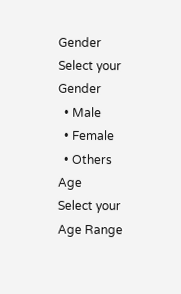Gender
Select your Gender
  • Male
  • Female
  • Others
Age
Select your Age Range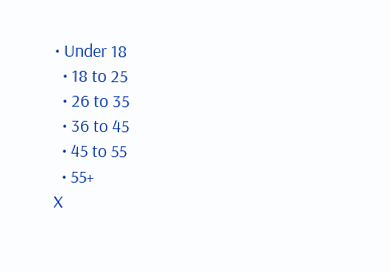• Under 18
  • 18 to 25
  • 26 to 35
  • 36 to 45
  • 45 to 55
  • 55+
X